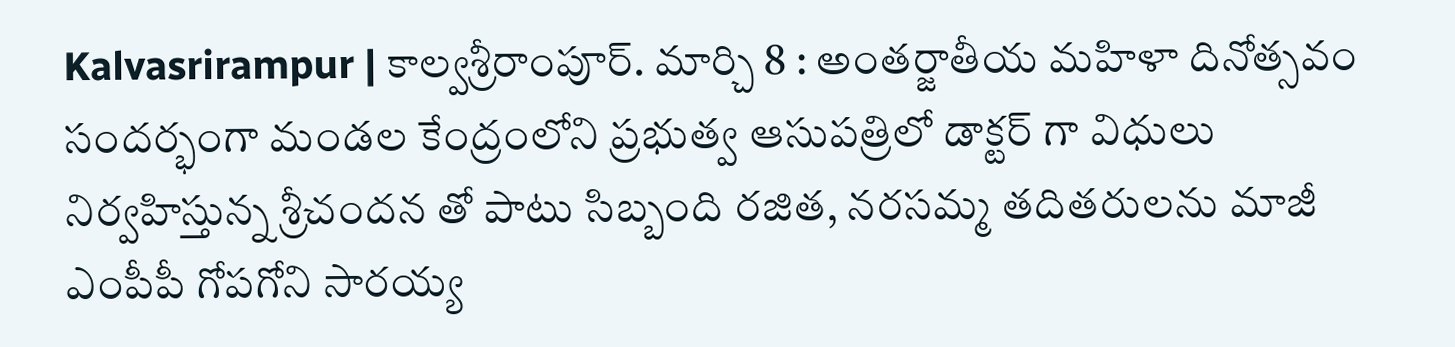Kalvasrirampur | కాల్వశ్రీరాంపూర్. మార్చి 8 : అంతర్జాతీయ మహిళా దినోత్సవం సందర్భంగా మండల కేంద్రంలోని ప్రభుత్వ ఆసుపత్రిలో డాక్టర్ గా విధులు నిర్వహిస్తున్న శ్రీచందన తో పాటు సిబ్బంది రజిత, నరసమ్మ తదితరులను మాజీ ఎంపీపీ గోపగోని సారయ్య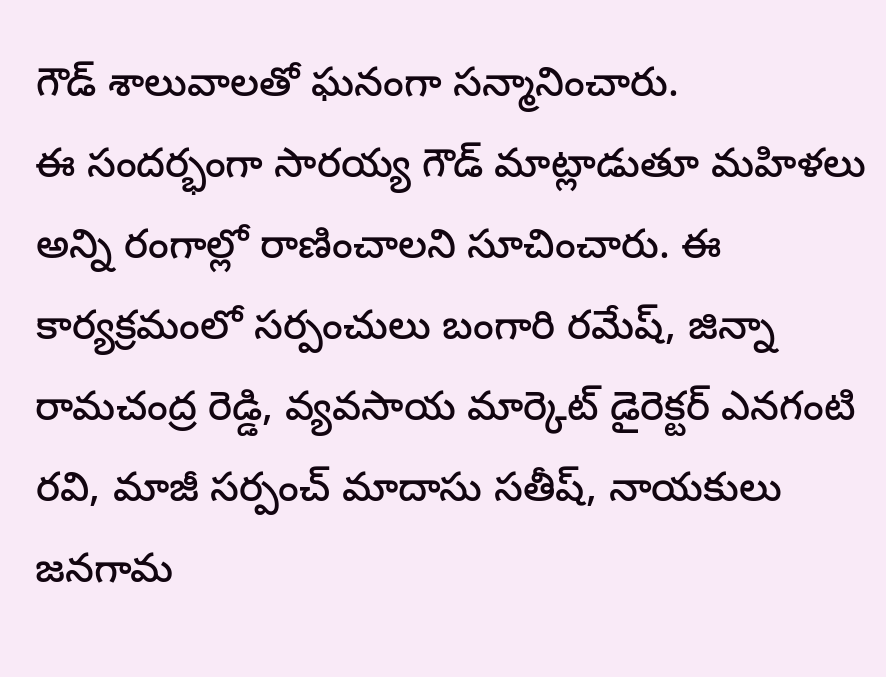గౌడ్ శాలువాలతో ఘనంగా సన్మానించారు.
ఈ సందర్భంగా సారయ్య గౌడ్ మాట్లాడుతూ మహిళలు అన్ని రంగాల్లో రాణించాలని సూచించారు. ఈ కార్యక్రమంలో సర్పంచులు బంగారి రమేష్, జిన్నా రామచంద్ర రెడ్డి, వ్యవసాయ మార్కెట్ డైరెక్టర్ ఎనగంటి రవి, మాజీ సర్పంచ్ మాదాసు సతీష్, నాయకులు జనగామ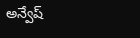అన్వేష్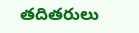తదితరులు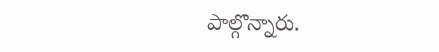పాల్గొన్నారు.